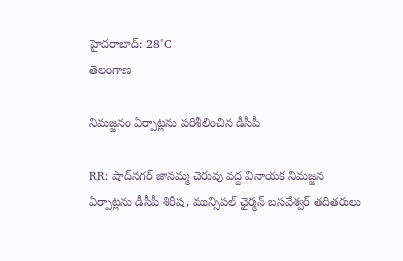హైదరాబాద్: 28°C
తెలంగాణ

నిమజ్జనం ఏర్పాట్లను పరిశీలించిన డీసీపీ

RR: షాద్‌నగర్ జానమ్మ చెరువు వద్ద వినాయక నిమజ్జన ఏర్పాట్లను డీసీపీ శిరీష, మున్సిపల్ ఛైర్మన్ బసవేశ్వర్ తదితరులు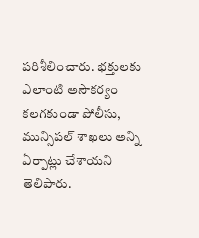పరిశీలించారు. భక్తులకు ఎలాంటి అసౌకర్యం కలగకుండా పోలీసు, మున్సిపల్ శాఖలు అన్ని ఏర్పాట్లు చేశాయని తెలిపారు.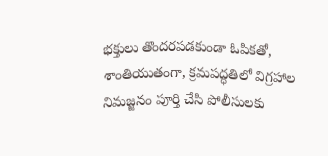భక్తులు తొందరపడకుండా ఓపికతో, శాంతియుతంగా, క్రమపద్ధతిలో విగ్రహాల నిమజ్జనం పూర్తి చేసి పోలీసులకు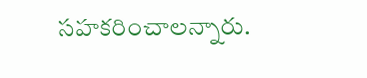సహకరించాలన్నారు.